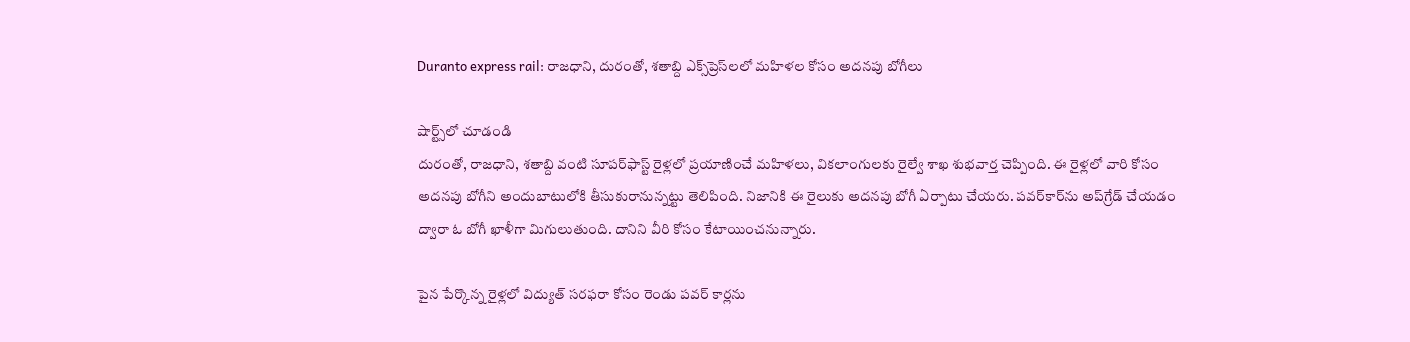Duranto express rail: రాజధాని, దురంతో, శతాబ్ది ఎక్స్‌ప్రెస్‌లలో మహిళల కోసం అదనపు బోగీలు

షార్ట్స్‌లో చూడండి
దురంతో, రాజధాని, శతాబ్ది వంటి సూపర్‌ఫాస్ట్ రైళ్లలో ప్రయాణించే మహిళలు, వికలాంగులకు రైల్వే శాఖ శుభవార్త చెప్పింది. ఈ రైళ్లలో వారి కోసం అదనపు బోగీని అందుబాటులోకి తీసుకురానున్నట్టు తెలిపింది. నిజానికి ఈ రైలుకు అదనపు బోగీ ఏర్పాటు చేయరు. పవర్‌కార్‌ను అప్‌గ్రేడ్ చేయడం ద్వారా ఓ బోగీ ఖాళీగా మిగులుతుంది. దానిని వీరి కోసం కేటాయించనున్నారు.

పైన పేర్కొన్న రైళ్లలో విద్యుత్ సరఫరా కోసం రెండు పవర్ కార్లను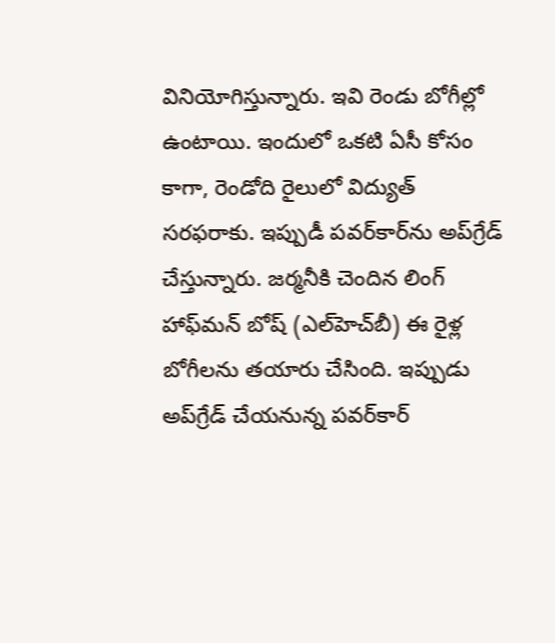వినియోగిస్తున్నారు. ఇవి రెండు బోగీల్లో ఉంటాయి. ఇందులో ఒకటి ఏసీ కోసం కాగా, రెండోది రైలులో విద్యుత్ సరఫరాకు. ఇప్పుడీ పవర్‌కార్‌ను అప్‌గ్రేడ్ చేస్తున్నారు. జర్మనీకి చెందిన లింగ్ హాఫ్‌మన్ బోష్ (ఎల్‌హెచ్‌బీ) ఈ రైళ్ల బోగీలను తయారు చేసింది. ఇప్పుడు అప్‌గ్రేడ్ చేయనున్న పవర్‌కార్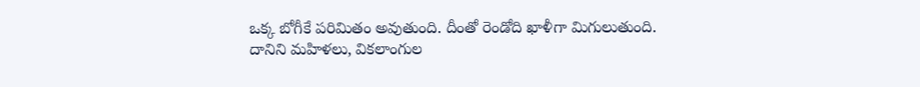ఒక్క బోగీకే పరిమితం అవుతుంది. దీంతో రెండోది ఖాళీగా మిగులుతుంది. దానిని మహిళలు, వికలాంగుల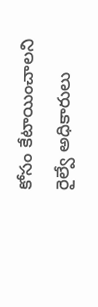కోసం కేటాయించాలని రైల్వే అధికారులు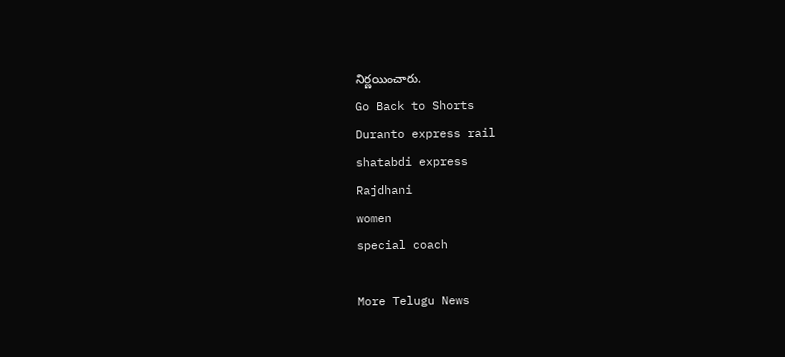నిర్ణయించారు.
Go Back to Shorts
Duranto express rail
shatabdi express
Rajdhani
women
special coach

More Telugu News